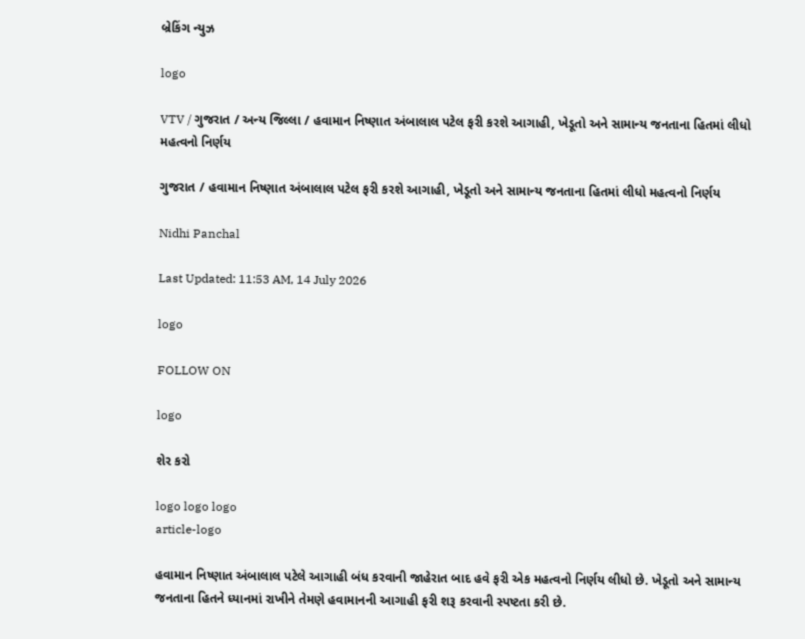બ્રેકિંગ ન્યુઝ

logo

VTV / ગુજરાત / અન્ય જિલ્લા / હવામાન નિષ્ણાત અંબાલાલ પટેલ ફરી કરશે આગાહી, ખેડૂતો અને સામાન્ય જનતાના હિતમાં લીધો મહત્વનો નિર્ણય

ગુજરાત / હવામાન નિષ્ણાત અંબાલાલ પટેલ ફરી કરશે આગાહી, ખેડૂતો અને સામાન્ય જનતાના હિતમાં લીધો મહત્વનો નિર્ણય

Nidhi Panchal

Last Updated: 11:53 AM, 14 July 2026

logo

FOLLOW ON

logo

શેર કરો

logo logo logo
article-logo

હવામાન નિષ્ણાત અંબાલાલ પટેલે આગાહી બંધ કરવાની જાહેરાત બાદ હવે ફરી એક મહત્વનો નિર્ણય લીધો છે. ખેડૂતો અને સામાન્ય જનતાના હિતને ધ્યાનમાં રાખીને તેમણે હવામાનની આગાહી ફરી શરૂ કરવાની સ્પષ્ટતા કરી છે.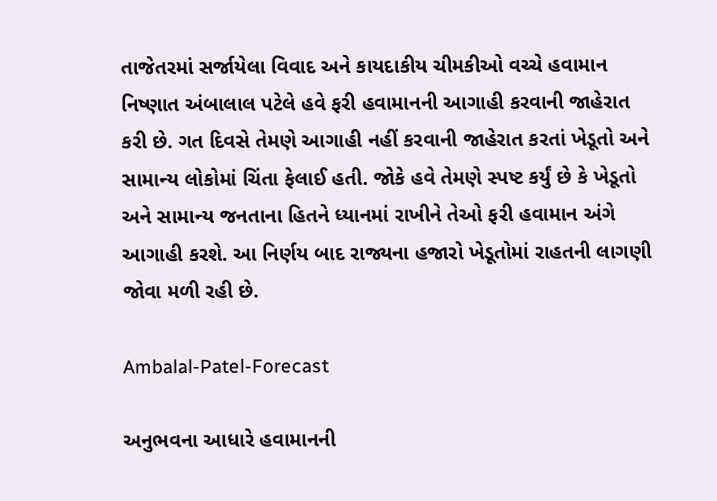તાજેતરમાં સર્જાયેલા વિવાદ અને કાયદાકીય ચીમકીઓ વચ્ચે હવામાન નિષ્ણાત અંબાલાલ પટેલે હવે ફરી હવામાનની આગાહી કરવાની જાહેરાત કરી છે. ગત દિવસે તેમણે આગાહી નહીં કરવાની જાહેરાત કરતાં ખેડૂતો અને સામાન્ય લોકોમાં ચિંતા ફેલાઈ હતી. જોકે હવે તેમણે સ્પષ્ટ કર્યું છે કે ખેડૂતો અને સામાન્ય જનતાના હિતને ધ્યાનમાં રાખીને તેઓ ફરી હવામાન અંગે આગાહી કરશે. આ નિર્ણય બાદ રાજ્યના હજારો ખેડૂતોમાં રાહતની લાગણી જોવા મળી રહી છે.

Ambalal-Patel-Forecast

અનુભવના આધારે હવામાનની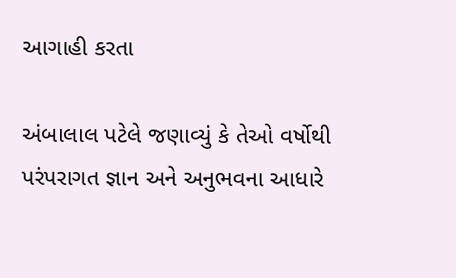આગાહી કરતા

અંબાલાલ પટેલે જણાવ્યું કે તેઓ વર્ષોથી પરંપરાગત જ્ઞાન અને અનુભવના આધારે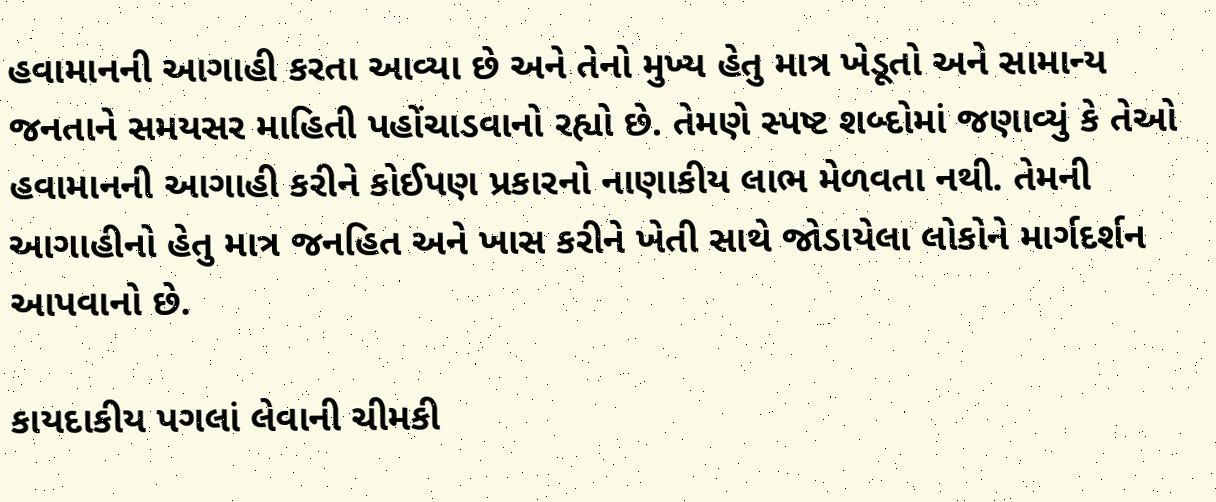હવામાનની આગાહી કરતા આવ્યા છે અને તેનો મુખ્ય હેતુ માત્ર ખેડૂતો અને સામાન્ય જનતાને સમયસર માહિતી પહોંચાડવાનો રહ્યો છે. તેમણે સ્પષ્ટ શબ્દોમાં જણાવ્યું કે તેઓ હવામાનની આગાહી કરીને કોઈપણ પ્રકારનો નાણાકીય લાભ મેળવતા નથી. તેમની આગાહીનો હેતુ માત્ર જનહિત અને ખાસ કરીને ખેતી સાથે જોડાયેલા લોકોને માર્ગદર્શન આપવાનો છે.

કાયદાકીય પગલાં લેવાની ચીમકી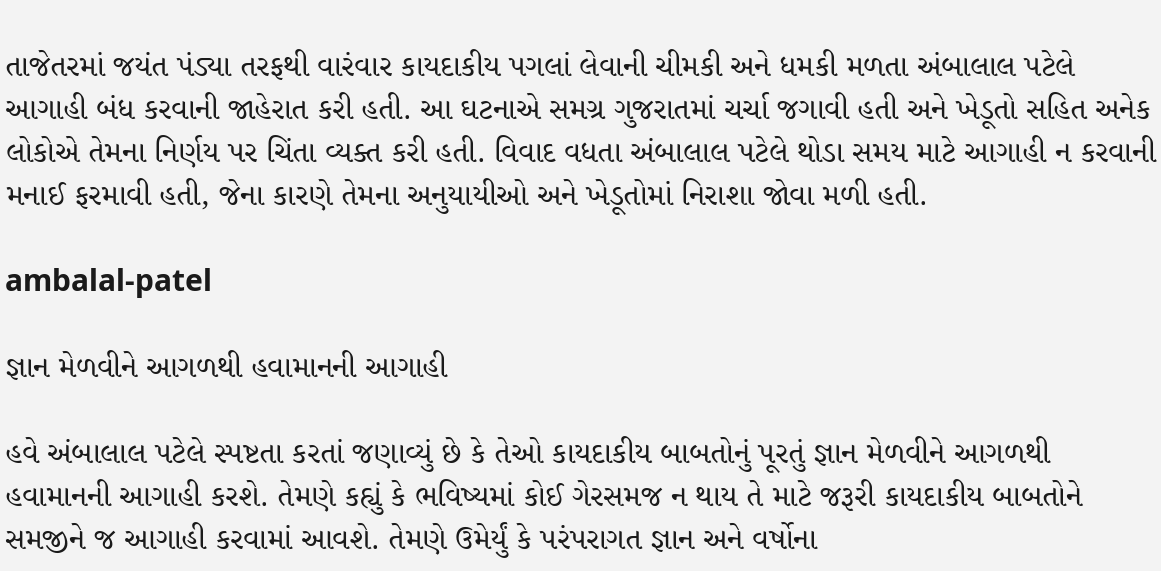તાજેતરમાં જયંત પંડ્યા તરફથી વારંવાર કાયદાકીય પગલાં લેવાની ચીમકી અને ધમકી મળતા અંબાલાલ પટેલે આગાહી બંધ કરવાની જાહેરાત કરી હતી. આ ઘટનાએ સમગ્ર ગુજરાતમાં ચર્ચા જગાવી હતી અને ખેડૂતો સહિત અનેક લોકોએ તેમના નિર્ણય પર ચિંતા વ્યક્ત કરી હતી. વિવાદ વધતા અંબાલાલ પટેલે થોડા સમય માટે આગાહી ન કરવાની મનાઈ ફરમાવી હતી, જેના કારણે તેમના અનુયાયીઓ અને ખેડૂતોમાં નિરાશા જોવા મળી હતી.

ambalal-patel

જ્ઞાન મેળવીને આગળથી હવામાનની આગાહી

હવે અંબાલાલ પટેલે સ્પષ્ટતા કરતાં જણાવ્યું છે કે તેઓ કાયદાકીય બાબતોનું પૂરતું જ્ઞાન મેળવીને આગળથી હવામાનની આગાહી કરશે. તેમણે કહ્યું કે ભવિષ્યમાં કોઈ ગેરસમજ ન થાય તે માટે જરૂરી કાયદાકીય બાબતોને સમજીને જ આગાહી કરવામાં આવશે. તેમણે ઉમેર્યું કે પરંપરાગત જ્ઞાન અને વર્ષોના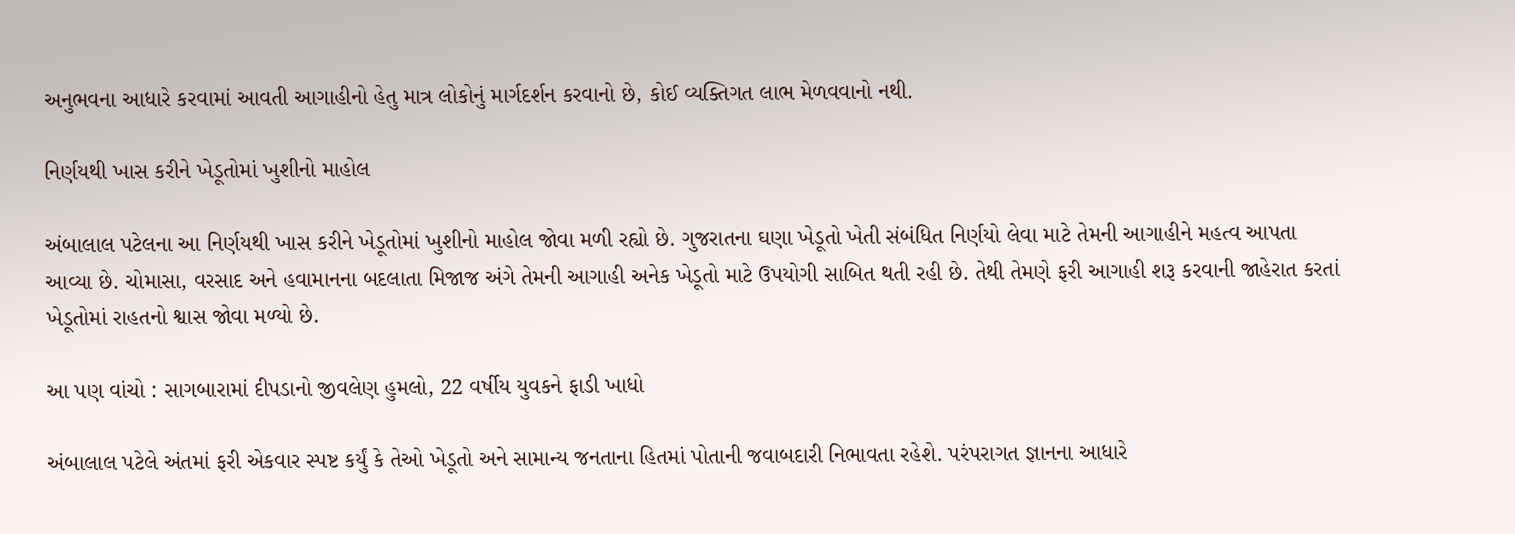અનુભવના આધારે કરવામાં આવતી આગાહીનો હેતુ માત્ર લોકોનું માર્ગદર્શન કરવાનો છે, કોઈ વ્યક્તિગત લાભ મેળવવાનો નથી.

નિર્ણયથી ખાસ કરીને ખેડૂતોમાં ખુશીનો માહોલ

અંબાલાલ પટેલના આ નિર્ણયથી ખાસ કરીને ખેડૂતોમાં ખુશીનો માહોલ જોવા મળી રહ્યો છે. ગુજરાતના ઘણા ખેડૂતો ખેતી સંબંધિત નિર્ણયો લેવા માટે તેમની આગાહીને મહત્વ આપતા આવ્યા છે. ચોમાસા, વરસાદ અને હવામાનના બદલાતા મિજાજ અંગે તેમની આગાહી અનેક ખેડૂતો માટે ઉપયોગી સાબિત થતી રહી છે. તેથી તેમણે ફરી આગાહી શરૂ કરવાની જાહેરાત કરતાં ખેડૂતોમાં રાહતનો શ્વાસ જોવા મળ્યો છે.

આ પણ વાંચો : સાગબારામાં દીપડાનો જીવલેણ હુમલો, 22 વર્ષીય યુવકને ફાડી ખાધો

અંબાલાલ પટેલે અંતમાં ફરી એકવાર સ્પષ્ટ કર્યું કે તેઓ ખેડૂતો અને સામાન્ય જનતાના હિતમાં પોતાની જવાબદારી નિભાવતા રહેશે. પરંપરાગત જ્ઞાનના આધારે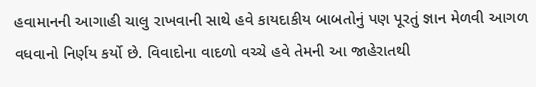હવામાનની આગાહી ચાલુ રાખવાની સાથે હવે કાયદાકીય બાબતોનું પણ પૂરતું જ્ઞાન મેળવી આગળ વધવાનો નિર્ણય કર્યો છે. વિવાદોના વાદળો વચ્ચે હવે તેમની આ જાહેરાતથી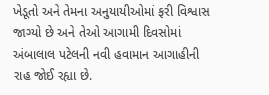ખેડૂતો અને તેમના અનુયાયીઓમાં ફરી વિશ્વાસ જાગ્યો છે અને તેઓ આગામી દિવસોમાં અંબાલાલ પટેલની નવી હવામાન આગાહીની રાહ જોઈ રહ્યા છે.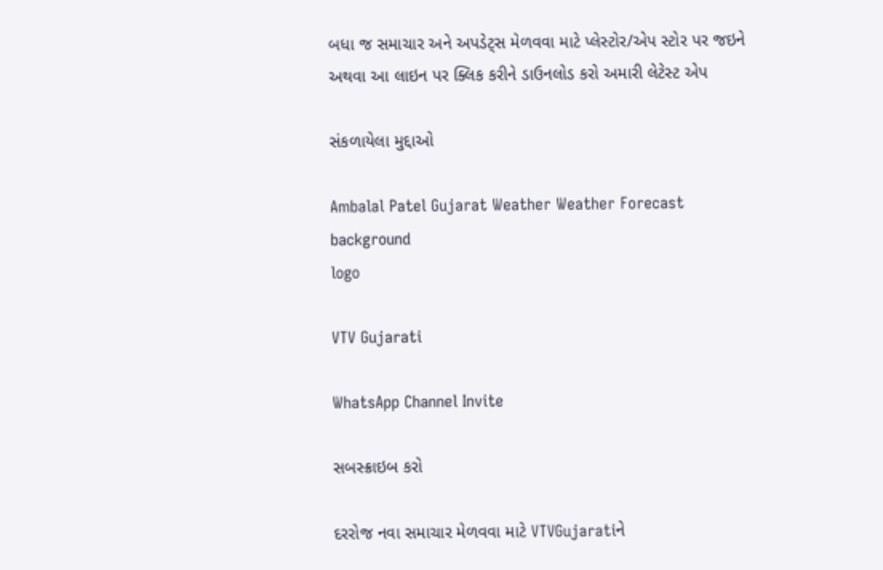બધા જ સમાચાર અને અપડેટ્સ મેળવવા માટે પ્લેસ્ટોર/એપ સ્ટોર પર જઇને અથવા આ લાઇન પર ક્લિક કરીને ડાઉનલોડ કરો અમારી લેટેસ્ટ એપ

સંકળાયેલા મુદ્દાઓ

Ambalal Patel Gujarat Weather Weather Forecast
background
logo

VTV Gujarati

WhatsApp Channel Invite

સબસ્ક્રાઇબ કરો

દરરોજ નવા સમાચાર મેળવવા માટે VTVGujaratiને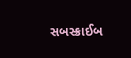સબસ્ક્રાઈબ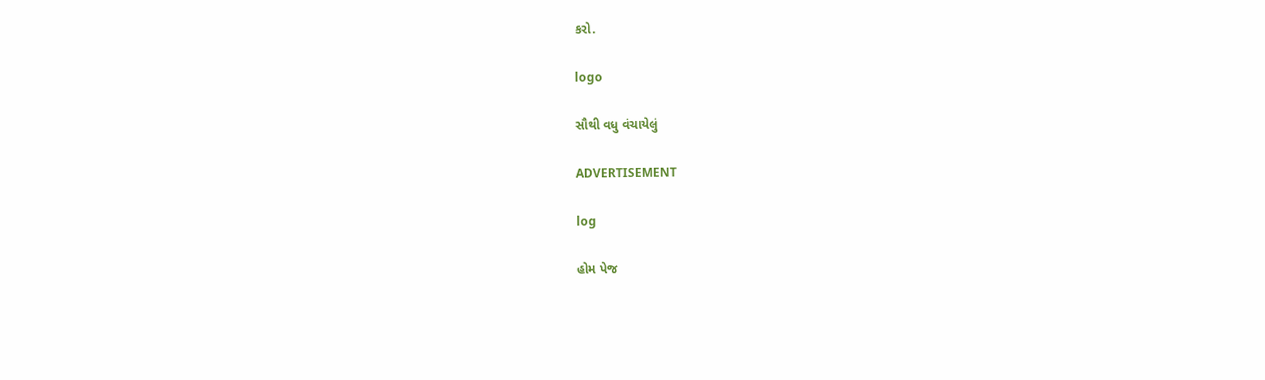કરો.

logo

સૌથી વધુ વંચાયેલું

ADVERTISEMENT

log

હોમ પેજ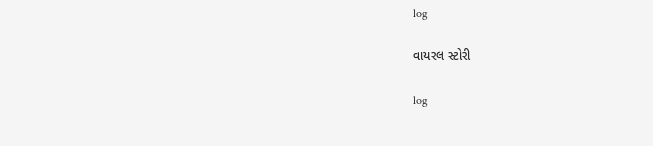log

વાયરલ સ્ટોરી

log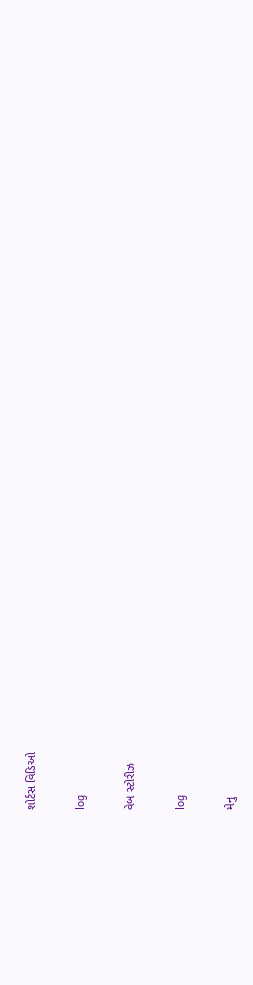શોર્ટસ વિડિઓ

log

વેબ સ્ટોરીઝ

log

મેનુ